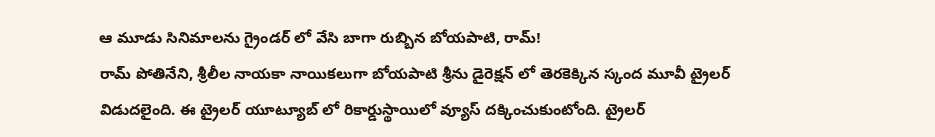ఆ మూడు సినిమాలను గ్రైండర్ లో వేసి బాగా రుబ్బిన బోయపాటి, రామ్!
రామ్ పోతినేని, శ్రీలీల నాయకా నాయికలుగా బోయపాటి శ్రీను డైరెక్షన్ లో తెరకెక్కిన స్కంద మూవీ ట్రైలర్ విడుదలైంది. ఈ ట్రైలర్ యూట్యూబ్ లో రికార్డుస్థాయిలో వ్యూస్ దక్కించుకుంటోంది. ట్రైలర్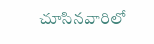చూసినవారిలో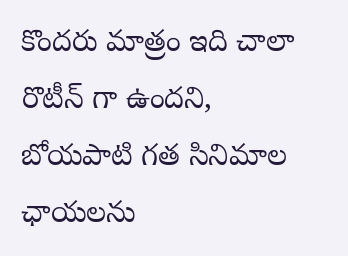కొందరు మాత్రం ఇది చాలా రొటీన్ గా ఉందని, బోయపాటి గత సినిమాల ఛాయలను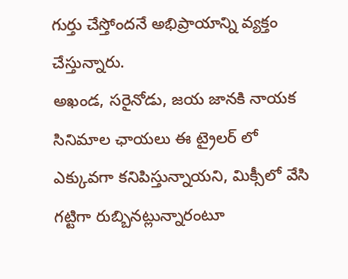గుర్తు చేస్తోందనే అభిప్రాయాన్ని వ్యక్తం చేస్తున్నారు.
అఖండ, సరైనోడు, జయ జానకి నాయక సినిమాల ఛాయలు ఈ ట్రైలర్ లో ఎక్కువగా కనిపిస్తున్నాయని, మిక్సీలో వేసి గట్టిగా రుబ్బినట్లున్నారంటూ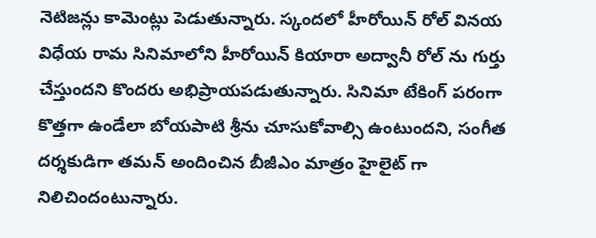నెటిజన్లు కామెంట్లు పెడుతున్నారు. స్కందలో హీరోయిన్ రోల్ వినయ విధేయ రామ సినిమాలోని హీరోయిన్ కియారా అద్వానీ రోల్ ను గుర్తు చేస్తుందని కొందరు అభిప్రాయపడుతున్నారు. సినిమా టేకింగ్ పరంగా కొత్తగా ఉండేలా బోయపాటి శ్రీను చూసుకోవాల్సి ఉంటుందని, సంగీత దర్శకుడిగా తమన్ అందించిన బీజీఎం మాత్రం హైలైట్ గా నిలిచిందంటున్నారు.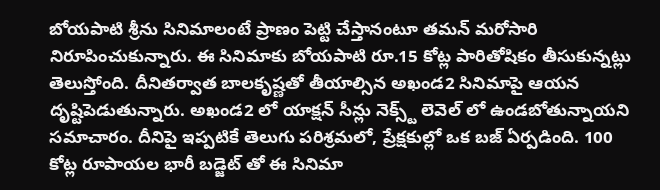బోయపాటి శ్రీను సినిమాలంటే ప్రాణం పెట్టి చేస్తానంటూ తమన్ మరోసారి నిరూపించుకున్నారు. ఈ సినిమాకు బోయపాటి రూ.15 కోట్ల పారితోషికం తీసుకున్నట్లు తెలుస్తోంది. దీనితర్వాత బాలకృష్ణతో తీయాల్సిన అఖండ2 సినిమాపై ఆయన దృష్టిపెడుతున్నారు. అఖండ2 లో యాక్షన్ సీన్లు నెక్స్ట్ లెవెల్ లో ఉండబోతున్నాయని సమాచారం. దీనిపై ఇప్పటికే తెలుగు పరిశ్రమలో, ప్రేక్షకుల్లో ఒక బజ్ ఏర్పడింది. 100 కోట్ల రూపాయల భారీ బడ్జెట్ తో ఈ సినిమా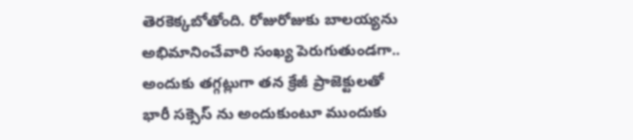తెరకెక్కబోతోంది. రోజురోజుకు బాలయ్యను అభిమానించేవారి సంఖ్య పెరుగుతుండగా.. అందుకు తగ్గట్లుగా తన క్రేజీ ప్రాజెక్టులతో భారీ సక్సెస్ ను అందుకుంటూ ముందుకు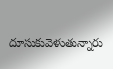దూసుకువెళుతున్నారు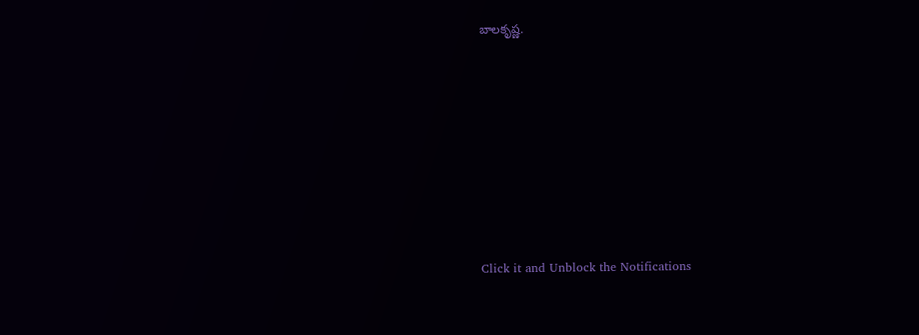బాలకృష్ణ.












Click it and Unblock the Notifications